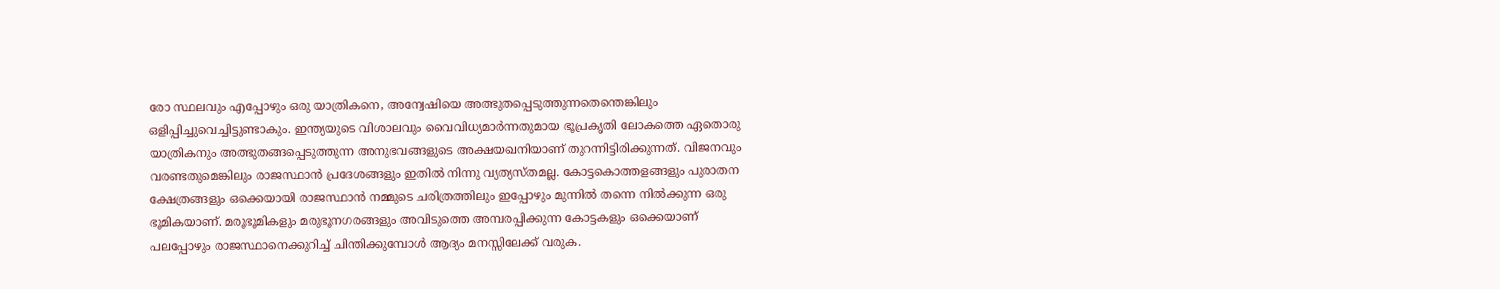രോ സ്ഥലവും എപ്പോഴും ഒരു യാത്രികനെ, അന്വേഷിയെ അത്ഭുതപ്പെടുത്തുന്നതെന്തെങ്കിലും ഒളിപ്പിച്ചുവെച്ചിട്ടുണ്ടാകും. ഇന്ത്യയുടെ വിശാലവും വൈവിധ്യമാര്‍ന്നതുമായ ഭൂപ്രകൃതി ലോകത്തെ ഏതൊരു യാത്രികനും അത്ഭുതങ്ങപ്പെടുത്തുന്ന അനുഭവങ്ങളുടെ അക്ഷയഖനിയാണ് തുറന്നിട്ടിരിക്കുന്നത്. വിജനവും വരണ്ടതുമെങ്കിലും രാജസ്ഥാന്‍ പ്രദേശങ്ങളും ഇതില്‍ നിന്നു വ്യത്യസ്തമല്ല. കോട്ടകൊത്തളങ്ങളും പുരാതന ക്ഷേത്രങ്ങളും ഒക്കെയായി രാജസ്ഥാന്‍ നമ്മുടെ ചരിത്രത്തിലും ഇപ്പോഴും മുന്നില്‍ തന്നെ നില്‍ക്കുന്ന ഒരു ഭൂമികയാണ്. മരൂഭൂമികളും മരുഭൂനഗരങ്ങളും അവിടുത്തെ അമ്പരപ്പിക്കുന്ന കോട്ടകളും ഒക്കെയാണ് പലപ്പോഴും രാജസ്ഥാനെക്കുറിച്ച് ചിന്തിക്കുമ്പോള്‍ ആദ്യം മനസ്സിലേക്ക് വരുക.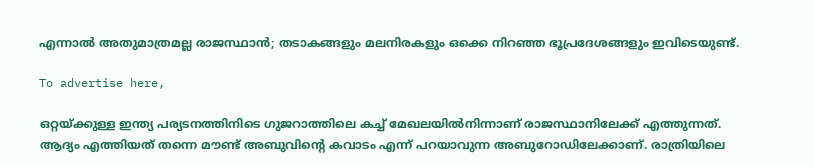എന്നാല്‍ അതുമാത്രമല്ല രാജസ്ഥാന്‍; തടാകങ്ങളും മലനിരകളും ഒക്കെ നിറഞ്ഞ ഭൂപ്രദേശങ്ങളും ഇവിടെയുണ്ട്.

To advertise here,

ഒറ്റയ്ക്കുള്ള ഇന്ത്യ പര്യടനത്തിനിടെ ഗുജറാത്തിലെ കച്ച് മേഖലയില്‍നിന്നാണ് രാജസ്ഥാനിലേക്ക് എത്തുന്നത്. ആദ്യം എത്തിയത് തന്നെ മൗണ്ട് അബുവിന്റെ കവാടം എന്ന് പറയാവുന്ന അബുറോഡിലേക്കാണ്. രാത്രിയിലെ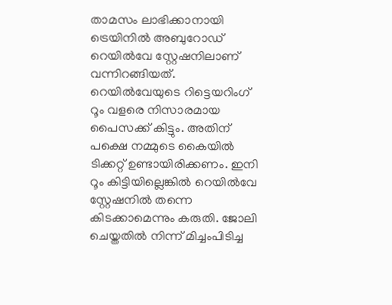താമസം ലാഭിക്കാനായി ട്രെയിനില്‍ അബുറോഡ് റെയില്‍വേ സ്റ്റേഷനിലാണ് വന്നിറങ്ങിയത്. റെയില്‍വേയുടെ റിട്ടെയറിംഗ് റൂം വളരെ നിസാരമായ പൈസക്ക് കിട്ടും. അതിന് പക്ഷെ നമ്മുടെ കൈയില്‍ ടിക്കറ്റ് ഉണ്ടായിരിക്കണം. ഇനി റൂം കിട്ടിയില്ലെങ്കില്‍ റെയില്‍വേ സ്റ്റേഷനില്‍ തന്നെ കിടക്കാമെന്നും കരുതി. ജോലി ചെയ്തതില്‍ നിന്ന് മിച്ചംപിടിച്ച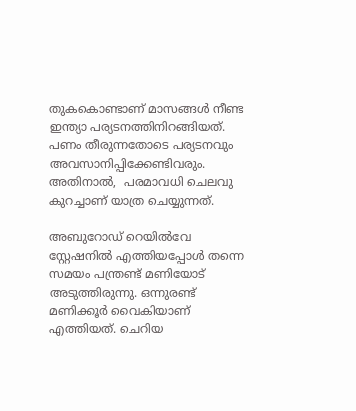തുകകൊണ്ടാണ് മാസങ്ങള്‍ നീണ്ട ഇന്ത്യാ പര്യടനത്തിനിറങ്ങിയത്. പണം തീരുന്നതോടെ പര്യടനവും അവസാനിപ്പിക്കേണ്ടിവരും. അതിനാല്‍,  പരമാവധി ചെലവു കുറച്ചാണ് യാത്ര ചെയ്യുന്നത്.

അബുറോഡ് റെയില്‍വേ സ്റ്റേഷനില്‍ എത്തിയപ്പോള്‍ തന്നെ സമയം പന്ത്രണ്ട് മണിയോട് അടുത്തിരുന്നു. ഒന്നുരണ്ട് മണിക്കൂര്‍ വൈകിയാണ് എത്തിയത്. ചെറിയ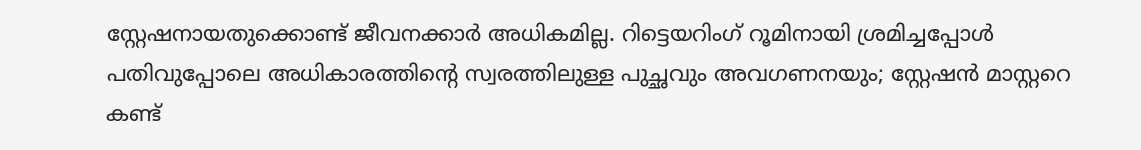സ്റ്റേഷനായതുക്കൊണ്ട് ജീവനക്കാര്‍ അധികമില്ല. റിട്ടെയറിംഗ് റൂമിനായി ശ്രമിച്ചപ്പോള്‍ പതിവുപ്പോലെ അധികാരത്തിന്റെ സ്വരത്തിലുള്ള പുച്ഛവും അവഗണനയും; സ്റ്റേഷന്‍ മാസ്റ്ററെ കണ്ട്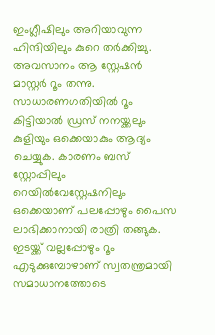ഇംഗ്ലീഷിലും അറിയാവുന്ന ഹിന്ദിയിലും കുറെ തര്‍ക്കിച്ചു. അവസാനം ആ സ്റ്റേഷന്‍ മാസ്റ്റര്‍ റൂം തന്നു. സാധാരണഗതിയില്‍ റൂം കിട്ടിയാല്‍ ഡ്രസ് നനയ്ക്കലും കുളിയും ഒക്കെയാകും ആദ്യം ചെയ്യുക. കാരണം ബസ് സ്റ്റോപ്പിലും റെയില്‍വേസ്റ്റേഷനിലും ഒക്കെയാണ് പലപ്പോഴും പൈസ ലാഭിക്കാനായി രാത്രി തങ്ങുക. ഇടയ്ക്ക് വല്ലപ്പോഴും റൂം എടുക്കുമ്പോഴാണ് സ്വതന്ത്രമായി സമാധാനത്തോടെ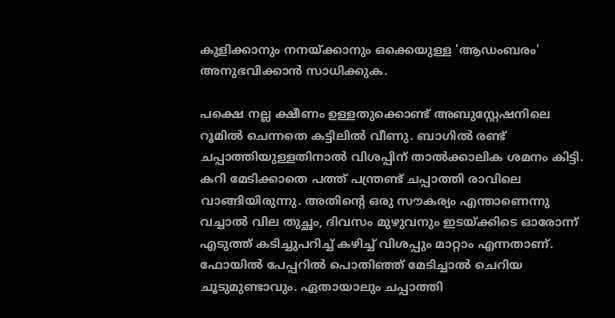കുളിക്കാനും നനയ്ക്കാനും ഒക്കെയുള്ള 'ആഡംബരം' അനുഭവിക്കാന്‍ സാധിക്കുക.

പക്ഷെ നല്ല ക്ഷീണം ഉള്ളതുക്കൊണ്ട് അബുസ്റ്റേഷനിലെ റൂമില്‍ ചെന്നതെ കട്ടിലില്‍ വീണു. ബാഗില്‍ രണ്ട് ചപ്പാത്തിയുള്ളതിനാല്‍ വിശപ്പിന് താല്‍ക്കാലിക ശമനം കിട്ടി. കറി മേടിക്കാതെ പത്ത് പന്ത്രണ്ട് ചപ്പാത്തി രാവിലെ വാങ്ങിയിരുന്നു. അതിന്റെ ഒരു സൗകര്യം എന്താണെന്നു വച്ചാല്‍ വില തുച്ഛം, ദിവസം മുഴുവനും ഇടയ്ക്കിടെ ഓരോന്ന് എടുത്ത് കടിച്ചുപറിച്ച് കഴിച്ച് വിശപ്പും മാറ്റാം എന്നതാണ്. ഫോയില്‍ പേപ്പറില്‍ പൊതിഞ്ഞ് മേടിച്ചാല്‍ ചെറിയ ചൂടുമുണ്ടാവും. ഏതായാലും ചപ്പാത്തി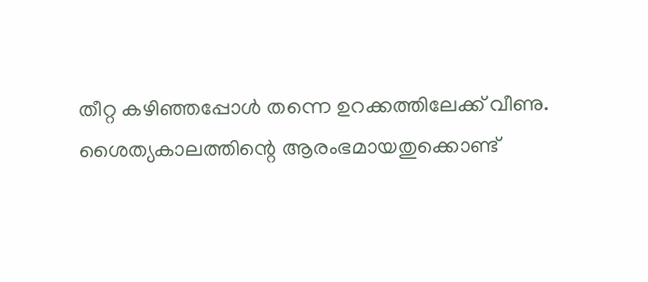തീറ്റ കഴിഞ്ഞപ്പോള്‍ തന്നെ ഉറക്കത്തിലേക്ക് വീണു. ശൈത്യകാലത്തിന്റെ ആരംഭമായതുക്കൊണ്ട്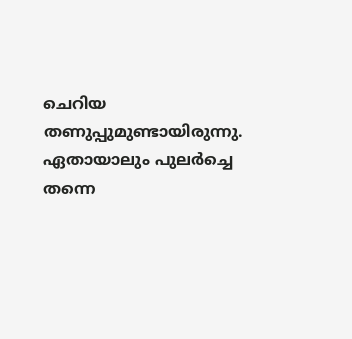ചെറിയ തണുപ്പുമുണ്ടായിരുന്നു. ഏതായാലും പുലര്‍ച്ചെ തന്നെ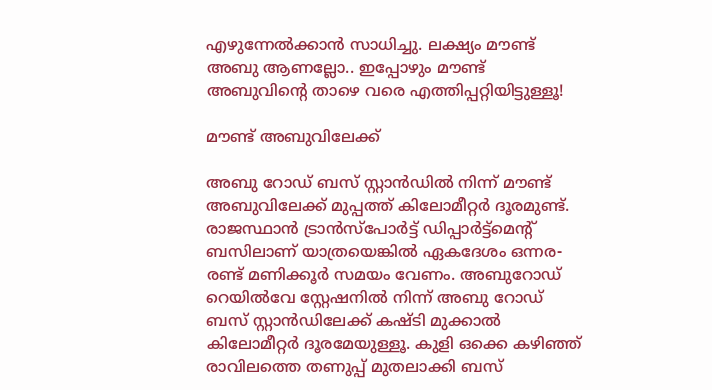എഴുന്നേല്‍ക്കാന്‍ സാധിച്ചു. ലക്ഷ്യം മൗണ്ട് അബു ആണല്ലോ.. ഇപ്പോഴും മൗണ്ട് അബുവിന്റെ താഴെ വരെ എത്തിപ്പറ്റിയിട്ടുള്ളൂ!

മൗണ്ട് അബുവിലേക്ക്

അബു റോഡ് ബസ് സ്റ്റാന്‍ഡില്‍ നിന്ന് മൗണ്ട് അബുവിലേക്ക് മുപ്പത്ത് കിലോമീറ്റര്‍ ദൂരമുണ്ട്. രാജസ്ഥാന്‍ ട്രാന്‍സ്പോര്‍ട്ട് ഡിപ്പാര്‍ട്ട്മെന്റ് ബസിലാണ് യാത്രയെങ്കില്‍ ഏകദേശം ഒന്നര-രണ്ട് മണിക്കൂര്‍ സമയം വേണം. അബുറോഡ് റെയില്‍വേ സ്റ്റേഷനില്‍ നിന്ന് അബു റോഡ് ബസ് സ്റ്റാന്‍ഡിലേക്ക് കഷ്ടി മുക്കാല്‍ കിലോമീറ്റര്‍ ദൂരമേയുള്ളൂ. കുളി ഒക്കെ കഴിഞ്ഞ് രാവിലത്തെ തണുപ്പ് മുതലാക്കി ബസ്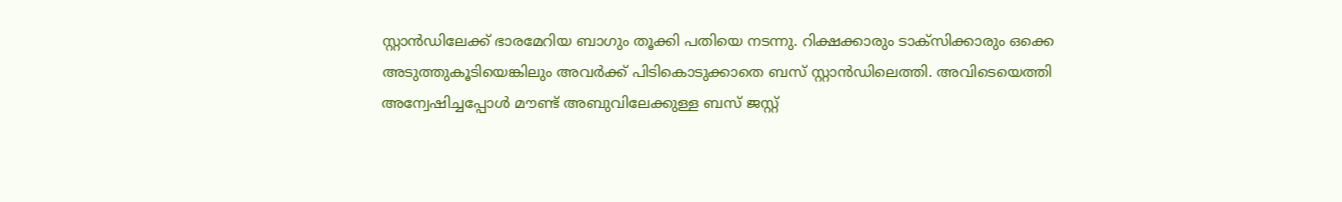സ്റ്റാന്‍ഡിലേക്ക് ഭാരമേറിയ ബാഗും തൂക്കി പതിയെ നടന്നു. റിക്ഷക്കാരും ടാക്സിക്കാരും ഒക്കെ അടുത്തുകൂടിയെങ്കിലും അവര്‍ക്ക് പിടികൊടുക്കാതെ ബസ് സ്റ്റാന്‍ഡിലെത്തി. അവിടെയെത്തി അന്വേഷിച്ചപ്പോള്‍ മൗണ്ട് അബുവിലേക്കുള്ള ബസ് ജസ്റ്റ്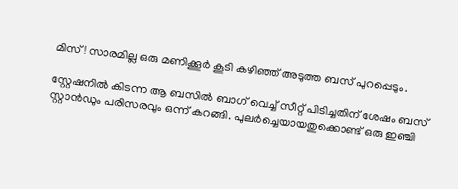മിസ്! സാരമില്ല ഒരു മണിക്കൂര്‍ കൂടി കഴിഞ്ഞ് അടുത്ത ബസ് പുറപ്പെടും.

സ്റ്റേഷനില്‍ കിടന്ന ആ ബസില്‍ ബാഗ് വെച്ച് സീറ്റ് പിടിച്ചതിന് ശേഷം ബസ് സ്റ്റാന്‍ഡും പരിസരവും ഒന്ന് കറങ്ങി. പുലര്‍ച്ചെയായതുക്കൊണ്ട് ഒരു ഇഞ്ചി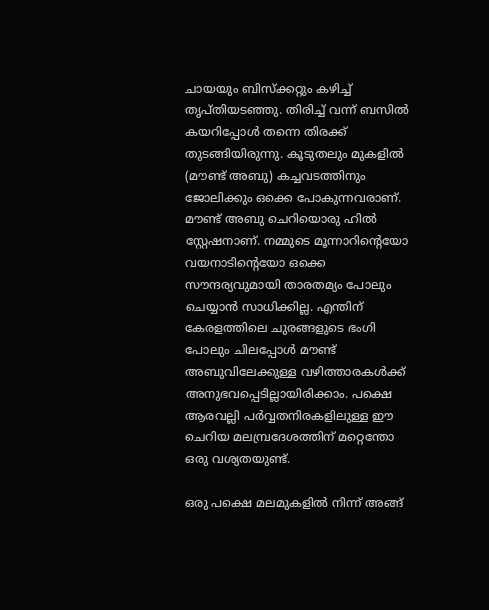ചായയും ബിസ്‌ക്കറ്റും കഴിച്ച് തൃപ്തിയടഞ്ഞു. തിരിച്ച് വന്ന് ബസില്‍ കയറിപ്പോള്‍ തന്നെ തിരക്ക് തുടങ്ങിയിരുന്നു. കൂടുതലും മുകളില്‍ (മൗണ്ട് അബു) കച്ചവടത്തിനും ജോലിക്കും ഒക്കെ പോകുന്നവരാണ്. മൗണ്ട് അബു ചെറിയൊരു ഹില്‍ സ്റ്റേഷനാണ്. നമ്മുടെ മൂന്നാറിന്റെയോ വയനാടിന്റെയോ ഒക്കെ സൗന്ദര്യവുമായി താരതമ്യം പോലും ചെയ്യാന്‍ സാധിക്കില്ല. എന്തിന് കേരളത്തിലെ ചുരങ്ങളുടെ ഭംഗി പോലും ചിലപ്പോള്‍ മൗണ്ട് അബുവിലേക്കുള്ള വഴിത്താരകള്‍ക്ക് അനുഭവപ്പെടില്ലായിരിക്കാം. പക്ഷെ ആരവല്ലി പര്‍വ്വതനിരകളിലുള്ള ഈ ചെറിയ മലമ്പ്രദേശത്തിന് മറ്റെന്തോ ഒരു വശ്യതയുണ്ട്.

ഒരു പക്ഷെ മലമുകളില്‍ നിന്ന് അങ്ങ്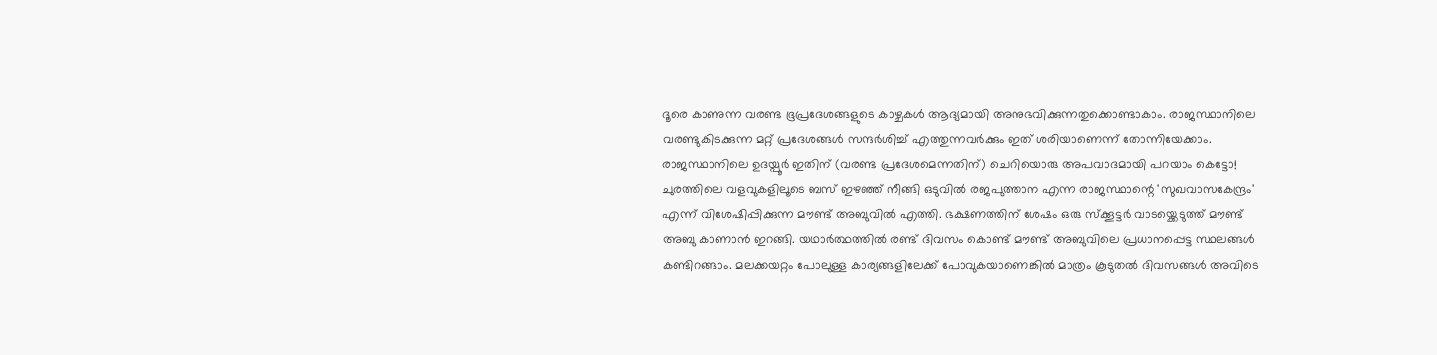ദൂരെ കാണുന്ന വരണ്ട ഭൂപ്രദേശങ്ങളുടെ കാഴ്ചകള്‍ ആദ്യമായി അനുഭവിക്കുന്നതുക്കൊണ്ടാകാം. രാജസ്ഥാനിലെ വരണ്ടുകിടക്കുന്ന മറ്റ് പ്രദേശങ്ങള്‍ സന്ദര്‍ശിച്ച് എത്തുന്നവര്‍ക്കും ഇത് ശരിയാണെന്ന് തോന്നിയേക്കാം. രാജസ്ഥാനിലെ ഉദയ്പൂര്‍ ഇതിന് (വരണ്ട പ്രദേശമെന്നതിന്) ചെറിയൊരു അപവാദമായി പറയാം കെട്ടോ! ചുരത്തിലെ വളവുകളിലൂടെ ബസ് ഇഴഞ്ഞ് നീങ്ങി ഒടുവില്‍ രജപുത്താന എന്ന രാജസ്ഥാന്റെ 'സുഖവാസകേന്ദ്രം' എന്ന് വിശേഷിപ്പിക്കുന്ന മൗണ്ട് അബുവില്‍ എത്തി. ഭക്ഷണത്തിന് ശേഷം ഒരു സ്‌ക്കൂട്ടര്‍ വാടയ്ക്കെടുത്ത് മൗണ്ട് അബു കാണാന്‍ ഇറങ്ങി. യഥാര്‍ത്ഥത്തില്‍ രണ്ട് ദിവസം കൊണ്ട് മൗണ്ട് അബുവിലെ പ്രധാനപ്പെട്ട സ്ഥലങ്ങള്‍ കണ്ടിറങ്ങാം. മലക്കയറ്റം പോലുള്ള കാര്യങ്ങളിലേക്ക് പോവുകയാണെങ്കില്‍ മാത്രം കൂടുതല്‍ ദിവസങ്ങള്‍ അവിടെ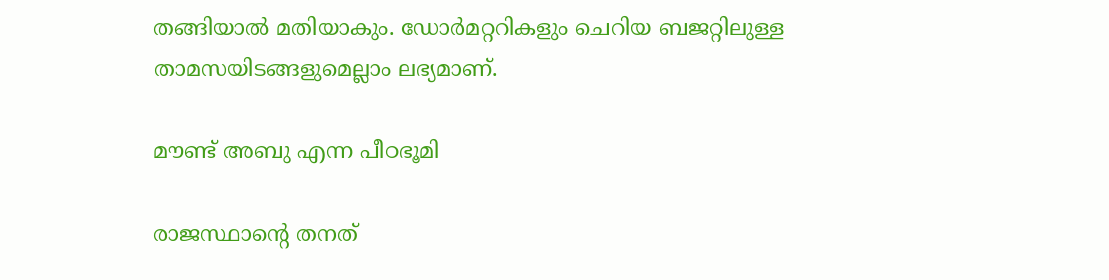തങ്ങിയാല്‍ മതിയാകും. ഡോര്‍മറ്ററികളും ചെറിയ ബജറ്റിലുള്ള താമസയിടങ്ങളുമെല്ലാം ലഭ്യമാണ്.

മൗണ്ട് അബു എന്ന പീഠഭൂമി

രാജസ്ഥാന്റെ തനത്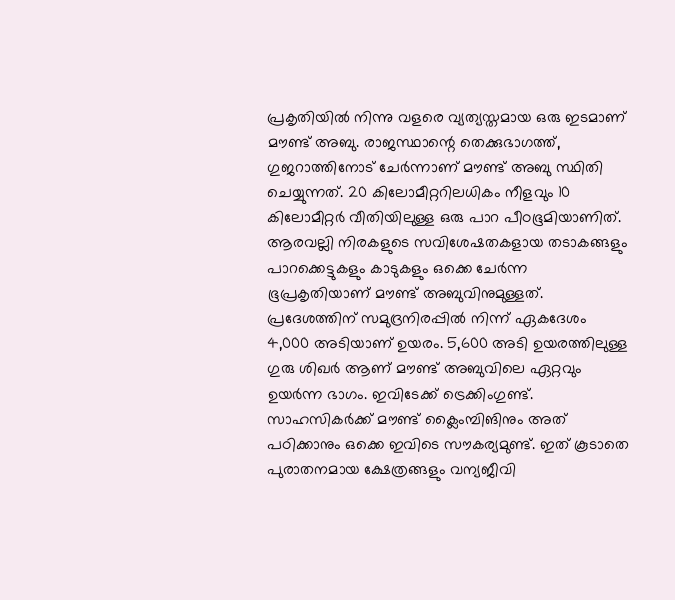പ്രകൃതിയില്‍ നിന്നു വളരെ വ്യത്യസ്തമായ ഒരു ഇടമാണ് മൗണ്ട് അബു. രാജസ്ഥാന്റെ തെക്കുഭാഗത്ത്, ഗുജറാത്തിനോട് ചേര്‍ന്നാണ് മൗണ്ട് അബു സ്ഥിതി ചെയ്യുന്നത്. 20 കിലോമീറ്ററിലധികം നീളവും 10 കിലോമീറ്റര്‍ വീതിയിലുള്ള ഒരു പാറ പീഠഭൂമിയാണിത്. ആരവല്ലി നിരകളുടെ സവിശേഷതകളായ തടാകങ്ങളും പാറക്കെട്ടുകളും കാടുകളും ഒക്കെ ചേര്‍ന്ന ഭൂപ്രകൃതിയാണ് മൗണ്ട് അബുവിനുമുള്ളത്. പ്രദേശത്തിന് സമുദ്രനിരപ്പില്‍ നിന്ന് ഏകദേശം 4,000 അടിയാണ് ഉയരം. 5,600 അടി ഉയരത്തിലുള്ള ഗുരു ശിഖര്‍ ആണ് മൗണ്ട് അബുവിലെ ഏറ്റവും ഉയര്‍ന്ന ഭാഗം. ഇവിടേക്ക് ട്രെക്കിംഗുണ്ട്. സാഹസികര്‍ക്ക് മൗണ്ട് ക്ലൈംമ്പിങിനും അത് പഠിക്കാനും ഒക്കെ ഇവിടെ സൗകര്യമുണ്ട്. ഇത് കൂടാതെ പുരാതനമായ ക്ഷേത്രങ്ങളും വന്യജീവി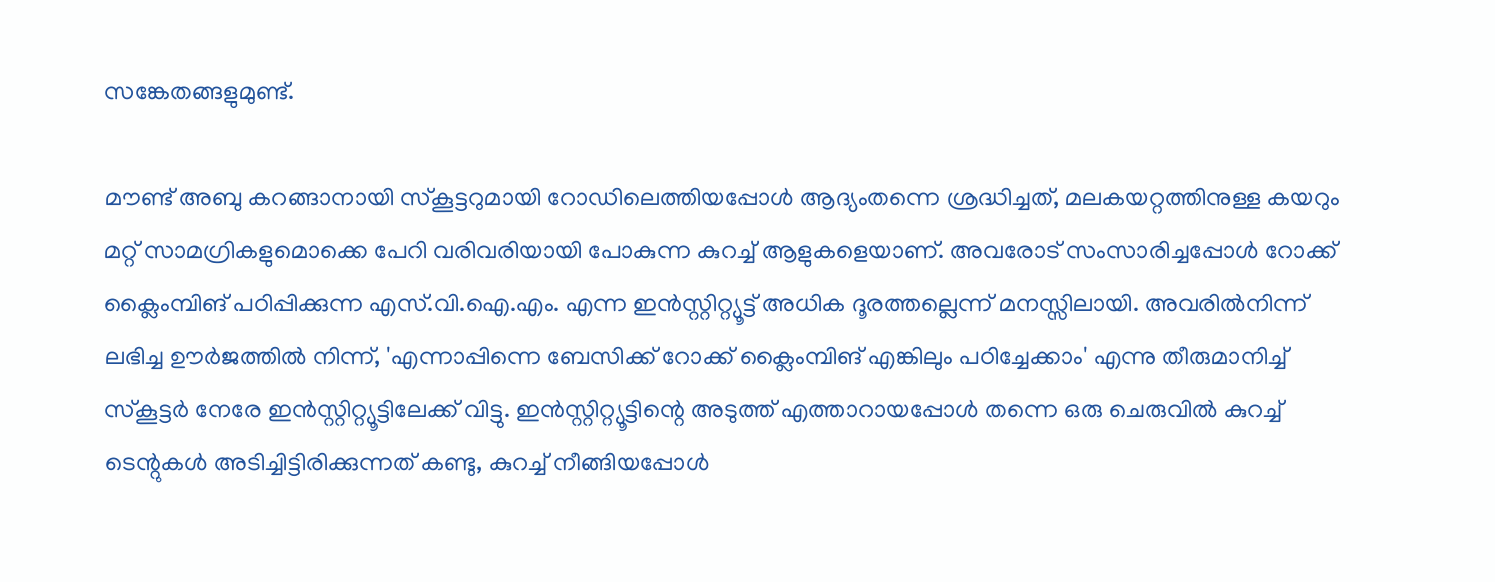സങ്കേതങ്ങളുമുണ്ട്.

മൗണ്ട് അബു കറങ്ങാനായി സ്‌കൂട്ടറുമായി റോഡിലെത്തിയപ്പോള്‍ ആദ്യംതന്നെ ശ്രദ്ധിച്ചത്, മലകയറ്റത്തിനുള്ള കയറും മറ്റ് സാമഗ്രികളുമൊക്കെ പേറി വരിവരിയായി പോകുന്ന കുറച്ച് ആളുകളെയാണ്. അവരോട് സംസാരിച്ചപ്പോള്‍ റോക്ക് ക്ലൈംമ്പിങ് പഠിപ്പിക്കുന്ന എസ്.വി.ഐ.എം. എന്ന ഇന്‍സ്റ്റിറ്റ്യൂട്ട് അധിക ദൂരത്തല്ലെന്ന് മനസ്സിലായി. അവരില്‍നിന്ന് ലഭിച്ച ഊര്‍ജത്തില്‍ നിന്ന്, 'എന്നാപ്പിന്നെ ബേസിക്ക് റോക്ക് ക്ലൈംമ്പിങ് എങ്കിലും പഠിച്ചേക്കാം' എന്നു തീരുമാനിച്ച് സ്‌കൂട്ടര്‍ നേരേ ഇന്‍സ്റ്റിറ്റ്യൂട്ടിലേക്ക് വിട്ടു. ഇന്‍സ്റ്റിറ്റ്യൂട്ടിന്റെ അടുത്ത് എത്താറായപ്പോള്‍ തന്നെ ഒരു ചെരുവില്‍ കുറച്ച് ടെന്റുകള്‍ അടിച്ചിട്ടിരിക്കുന്നത് കണ്ടു, കുറച്ച് നീങ്ങിയപ്പോള്‍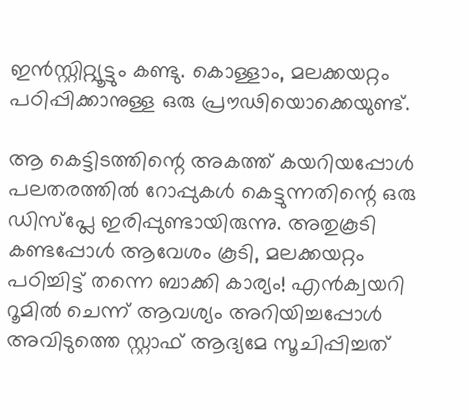ഇന്‍സ്റ്റിറ്റ്യൂട്ടും കണ്ടു. കൊള്ളാം, മലക്കയറ്റം പഠിപ്പിക്കാനുള്ള ഒരു പ്രൗഢിയൊക്കെയുണ്ട്.

ആ കെട്ടിടത്തിന്റെ അകത്ത് കയറിയപ്പോള്‍ പലതരത്തില്‍ റോപ്പുകള്‍ കെട്ടുന്നതിന്റെ ഒരു ഡിസ്പ്ലേ ഇരിപ്പുണ്ടായിരുന്നു. അതുകൂടി കണ്ടപ്പോള്‍ ആവേശം കൂടി, മലക്കയറ്റം പഠിച്ചിട്ട് തന്നെ ബാക്കി കാര്യം! എന്‍ക്വയറി റൂമില്‍ ചെന്ന് ആവശ്യം അറിയിച്ചപ്പോള്‍ അവിടുത്തെ സ്റ്റാഫ് ആദ്യമേ സൂചിപ്പിച്ചത്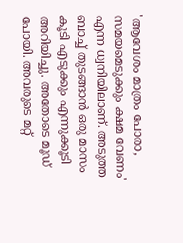'ആവേശം മാത്രം പോരാ, സമയമെടുക്കും ക്ഷമ വേണം' എന്ന ധ്വനിയിലാണ്. അടുത്ത ബാച്ച് തുടങ്ങാന്‍ ഒരു മാസം കൂടി എടുക്കും എന്നുക്കൂടി അറിയിച്ചു. അതോടെ മൂഡ് പോയി. അവരുടെ മറ്റ്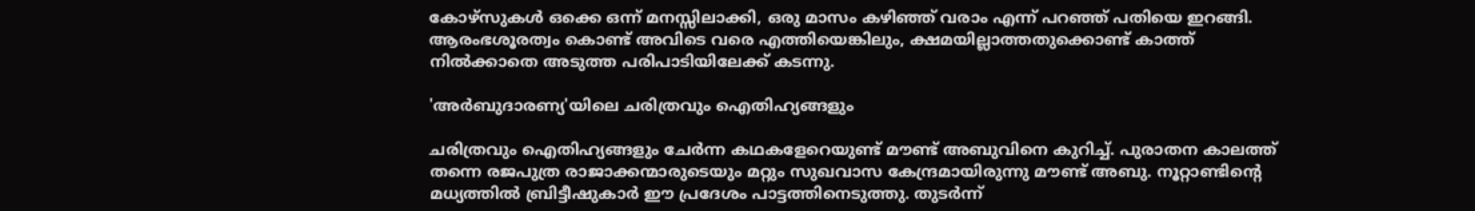കോഴ്സുകള്‍ ഒക്കെ ഒന്ന് മനസ്സിലാക്കി, ഒരു മാസം കഴിഞ്ഞ് വരാം എന്ന് പറഞ്ഞ് പതിയെ ഇറങ്ങി. ആരംഭശൂരത്വം കൊണ്ട് അവിടെ വരെ എത്തിയെങ്കിലും, ക്ഷമയില്ലാത്തതുക്കൊണ്ട് കാത്ത് നില്‍ക്കാതെ അടുത്ത പരിപാടിയിലേക്ക് കടന്നു.

'അര്‍ബുദാരണ്യ'യിലെ ചരിത്രവും ഐതിഹ്യങ്ങളും

ചരിത്രവും ഐതിഹ്യങ്ങളും ചേര്‍ന്ന കഥകളേറെയുണ്ട് മൗണ്ട് അബുവിനെ കുറിച്ച്. പുരാതന കാലത്ത് തന്നെ രജപുത്ര രാജാക്കന്മാരുടെയും മറ്റും സുഖവാസ കേന്ദ്രമായിരുന്നു മൗണ്ട് അബു. നൂറ്റാണ്ടിന്റെ മധ്യത്തില്‍ ബ്രിട്ടീഷുകാര്‍ ഈ പ്രദേശം പാട്ടത്തിനെടുത്തു. തുടര്‍ന്ന്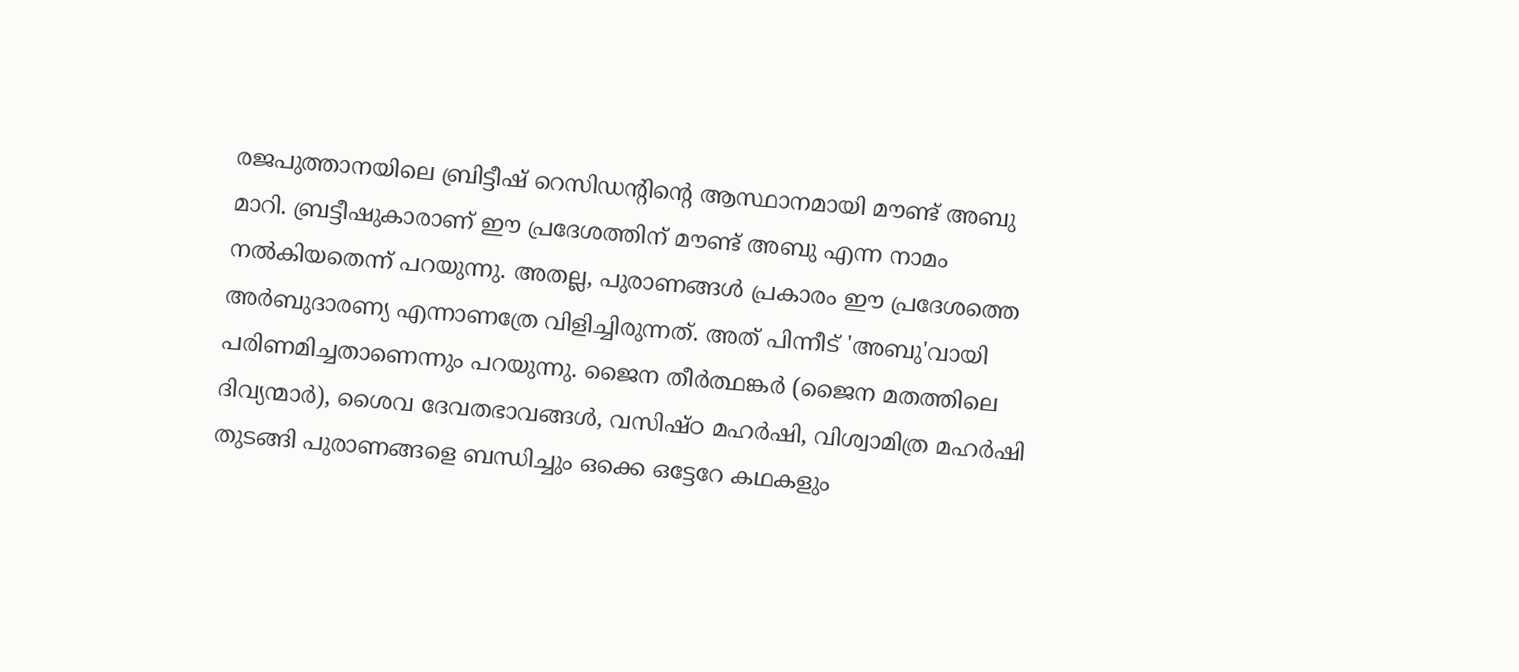രജപുത്താനയിലെ ബ്രിട്ടീഷ് റെസിഡന്റിന്റെ ആസ്ഥാനമായി മൗണ്ട് അബു മാറി. ബ്രട്ടീഷുകാരാണ് ഈ പ്രദേശത്തിന് മൗണ്ട് അബു എന്ന നാമം നല്‍കിയതെന്ന് പറയുന്നു. അതല്ല, പുരാണങ്ങള്‍ പ്രകാരം ഈ പ്രദേശത്തെ അര്‍ബുദാരണ്യ എന്നാണത്രേ വിളിച്ചിരുന്നത്. അത് പിന്നീട് 'അബു'വായി പരിണമിച്ചതാണെന്നും പറയുന്നു. ജൈന തീര്‍ത്ഥങ്കര്‍ (ജൈന മതത്തിലെ ദിവ്യന്മാര്‍), ശൈവ ദേവതഭാവങ്ങള്‍, വസിഷ്ഠ മഹര്‍ഷി, വിശ്വാമിത്ര മഹര്‍ഷി തുടങ്ങി പുരാണങ്ങളെ ബന്ധിച്ചും ഒക്കെ ഒട്ടേറേ കഥകളും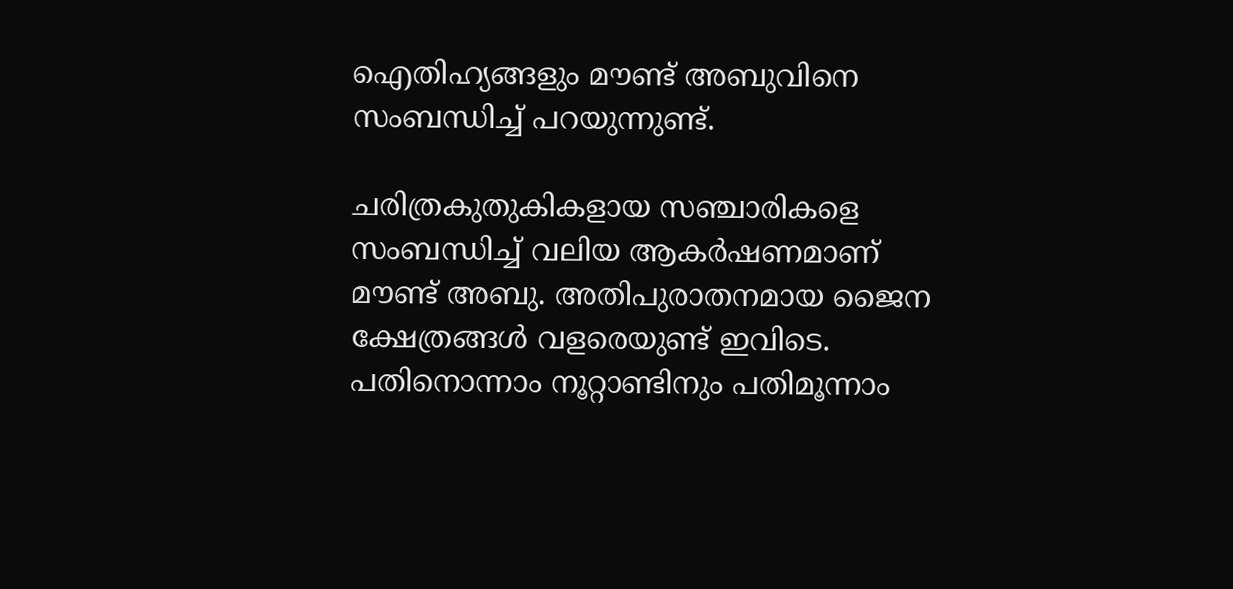ഐതിഹ്യങ്ങളും മൗണ്ട് അബുവിനെ സംബന്ധിച്ച് പറയുന്നുണ്ട്.

ചരിത്രകുതുകികളായ സഞ്ചാരികളെ സംബന്ധിച്ച് വലിയ ആകര്‍ഷണമാണ് മൗണ്ട് അബു. അതിപുരാതനമായ ജൈന ക്ഷേത്രങ്ങള്‍ വളരെയുണ്ട് ഇവിടെ. പതിനൊന്നാം നൂറ്റാണ്ടിനും പതിമൂന്നാം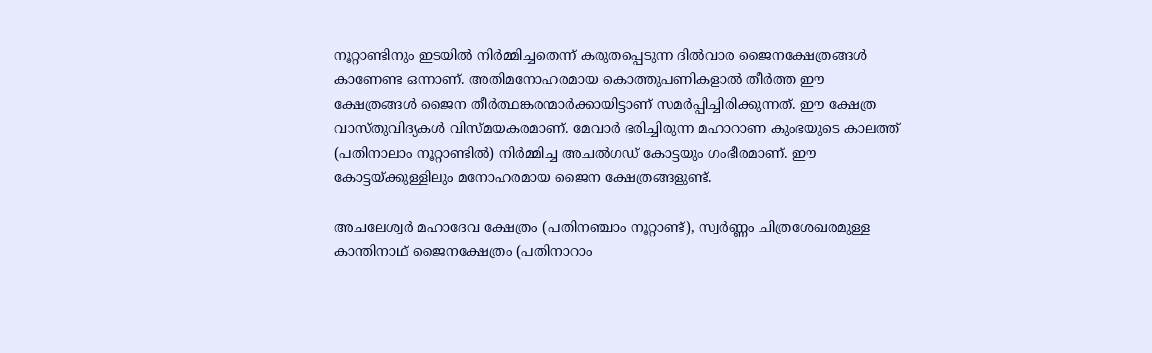നൂറ്റാണ്ടിനും ഇടയില്‍ നിര്‍മ്മിച്ചതെന്ന് കരുതപ്പെടുന്ന ദില്‍വാര ജൈനക്ഷേത്രങ്ങള്‍ കാണേണ്ട ഒന്നാണ്. അതിമനോഹരമായ കൊത്തുപണികളാല്‍ തീര്‍ത്ത ഈ ക്ഷേത്രങ്ങള്‍ ജൈന തീര്‍ത്ഥങ്കരന്മാര്‍ക്കായിട്ടാണ് സമര്‍പ്പിച്ചിരിക്കുന്നത്. ഈ ക്ഷേത്ര വാസ്തുവിദ്യകള്‍ വിസ്മയകരമാണ്. മേവാര്‍ ഭരിച്ചിരുന്ന മഹാറാണ കുംഭയുടെ കാലത്ത് (പതിനാലാം നൂറ്റാണ്ടില്‍) നിര്‍മ്മിച്ച അചല്‍ഗഡ് കോട്ടയും ഗംഭീരമാണ്. ഈ കോട്ടയ്ക്കുള്ളിലും മനോഹരമായ ജൈന ക്ഷേത്രങ്ങളുണ്ട്.

അചലേശ്വര്‍ മഹാദേവ ക്ഷേത്രം (പതിനഞ്ചാം നൂറ്റാണ്ട്), സ്വര്‍ണ്ണം ചിത്രശേഖരമുള്ള കാന്തിനാഥ് ജൈനക്ഷേത്രം (പതിനാറാം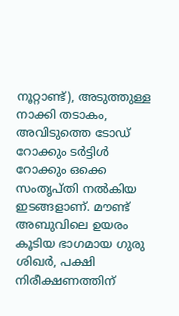നൂറ്റാണ്ട്), അടുത്തുള്ള നാക്കി തടാകം, അവിടുത്തെ ടോഡ് റോക്കും ടര്‍ട്ടിള്‍ റോക്കും ഒക്കെ സംതൃപ്തി നല്‍കിയ ഇടങ്ങളാണ്. മൗണ്ട് അബുവിലെ ഉയരം കൂടിയ ഭാഗമായ ഗുരു ശിഖര്‍, പക്ഷി നിരീക്ഷണത്തിന്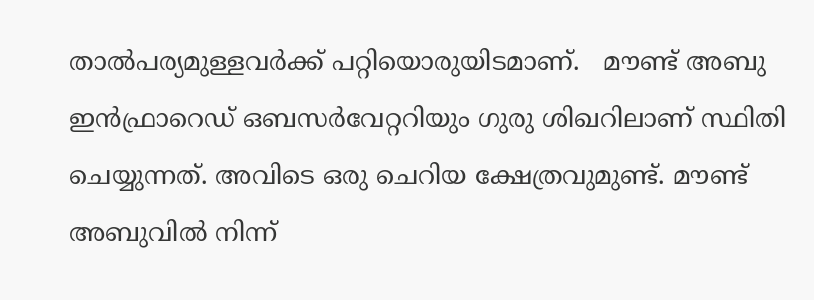താല്‍പര്യമുള്ളവര്‍ക്ക് പറ്റിയൊരുയിടമാണ്.   മൗണ്ട് അബു ഇന്‍ഫ്രാറെഡ് ഒബസര്‍വേറ്ററിയും ഗുരു ശിഖറിലാണ് സ്ഥിതി ചെയ്യുന്നത്. അവിടെ ഒരു ചെറിയ ക്ഷേത്രവുമുണ്ട്. മൗണ്ട് അബുവില്‍ നിന്ന്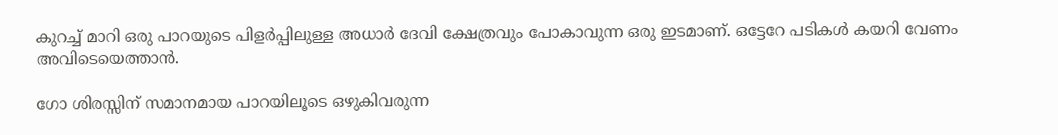കുറച്ച് മാറി ഒരു പാറയുടെ പിളര്‍പ്പിലുള്ള അധാര്‍ ദേവി ക്ഷേത്രവും പോകാവുന്ന ഒരു ഇടമാണ്. ഒട്ടേറേ പടികള്‍ കയറി വേണം അവിടെയെത്താന്‍.

ഗോ ശിരസ്സിന് സമാനമായ പാറയിലൂടെ ഒഴുകിവരുന്ന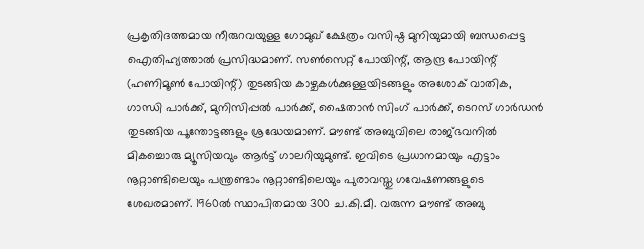പ്രകൃതിദത്തമായ നീരുറവയുള്ള ഗോമുഖ് ക്ഷേത്രം വസിഷ്ഠ മുനിയുമായി ബന്ധപ്പെട്ട ഐതിഹ്യത്താല്‍ പ്രസിദ്ധമാണ്. സണ്‍സെറ്റ് പോയിന്റ്, ആന്ദ്ര പോയിന്റ് (ഹണിമൂണ്‍ പോയിന്റ്) തുടങ്ങിയ കാഴ്ചകള്‍ക്കുള്ളയിടങ്ങളും അശോക് വാതിക, ഗാന്ധി പാര്‍ക്ക്, മുനിസിപ്പല്‍ പാര്‍ക്ക്, ഷൈതാന്‍ സിംഗ് പാര്‍ക്ക്, ടെറസ് ഗാര്‍ഡന്‍ തുടങ്ങിയ പൂന്തോട്ടങ്ങളും ശ്രദ്ധേയമാണ്. മൗണ്ട് അബുവിലെ രാജ്ഭവനില്‍ മികച്ചൊരു മ്യൂസിയവും ആര്‍ട്ട് ഗാലറിയുമുണ്ട്. ഇവിടെ പ്രധാനമായും എട്ടാം നൂറ്റാണ്ടിലെയും പന്ത്രണ്ടാം നൂറ്റാണ്ടിലെയും പുരാവസ്തു ഗവേഷണങ്ങളുടെ ശേഖരമാണ്. 1960ല്‍ സ്ഥാപിതമായ 300 ച.കി.മീ. വരുന്ന മൗണ്ട് അബു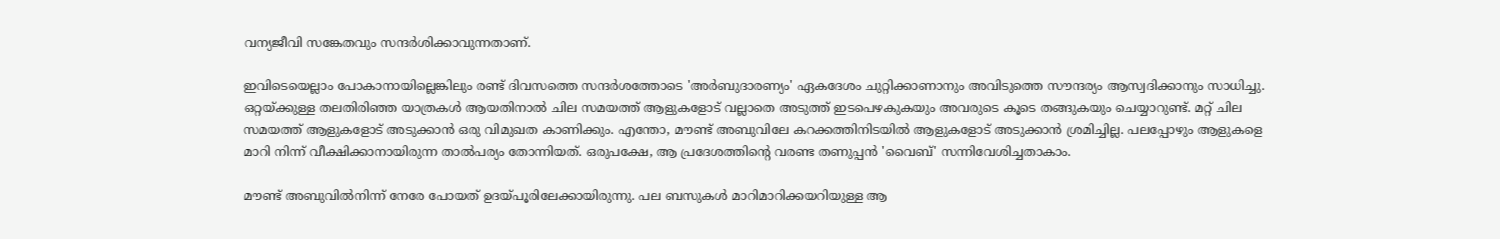വന്യജീവി സങ്കേതവും സന്ദര്‍ശിക്കാവുന്നതാണ്.

ഇവിടെയെല്ലാം പോകാനായില്ലെങ്കിലും രണ്ട് ദിവസത്തെ സന്ദര്‍ശത്തോടെ 'അര്‍ബുദാരണ്യം' ഏകദേശം ചുറ്റിക്കാണാനും അവിടുത്തെ സൗന്ദര്യം ആസ്വദിക്കാനും സാധിച്ചു. ഒറ്റയ്ക്കുള്ള തലതിരിഞ്ഞ യാത്രകള്‍ ആയതിനാല്‍ ചില സമയത്ത് ആളുകളോട് വല്ലാതെ അടുത്ത് ഇടപെഴകുകയും അവരുടെ കൂടെ തങ്ങുകയും ചെയ്യാറുണ്ട്. മറ്റ് ചില സമയത്ത് ആളുകളോട് അടുക്കാന്‍ ഒരു വിമുഖത കാണിക്കും. എന്തോ, മൗണ്ട് അബുവിലേ കറക്കത്തിനിടയില്‍ ആളുകളോട് അടുക്കാന്‍ ശ്രമിച്ചില്ല. പലപ്പോഴും ആളുകളെ മാറി നിന്ന് വീക്ഷിക്കാനായിരുന്ന താല്‍പര്യം തോന്നിയത്. ഒരുപക്ഷേ, ആ പ്രദേശത്തിന്റെ വരണ്ട തണുപ്പന്‍ 'വൈബ്' സന്നിവേശിച്ചതാകാം.

മൗണ്ട് അബുവില്‍നിന്ന് നേരേ പോയത് ഉദയ്പൂരിലേക്കായിരുന്നു. പല ബസുകള്‍ മാറിമാറിക്കയറിയുള്ള ആ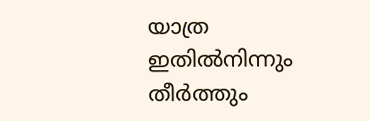യാത്ര ഇതില്‍നിന്നും തീര്‍ത്തും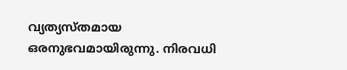വ്യത്യസ്തമായ ഒരനുഭവമായിരുന്നു. നിരവധി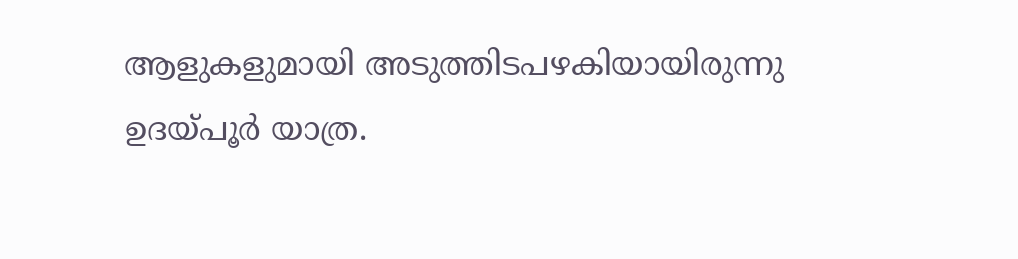ആളുകളുമായി അടുത്തിടപഴകിയായിരുന്നു ഉദയ്പൂര്‍ യാത്ര.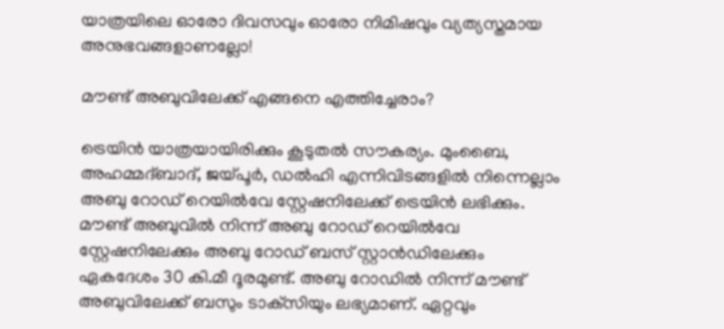യാത്രയിലെ ഓരോ ദിവസവും ഓരോ നിമിഷവും വ്യത്യസ്തമായ അനുഭവങ്ങളാണല്ലോ!

മൗണ്ട് അബുവിലേക്ക് എങ്ങനെ എത്തിച്ചേരാം?

ട്രെയിന്‍ യാത്രയായിരിക്കും കൂടുതല്‍ സൗകര്യം. മുംബൈ, അഹമ്മദ്ബാദ്, ജയ്പൂര്‍, ഡല്‍ഹി എന്നിവിടങ്ങളില്‍ നിന്നെല്ലാം അബു റോഡ് റെയില്‍വേ സ്റ്റേഷനിലേക്ക് ട്രെയിന്‍ ലഭിക്കും. മൗണ്ട് അബുവില്‍ നിന്ന് അബു റോഡ് റെയില്‍വേ സ്റ്റേഷനിലേക്കും അബു റോഡ് ബസ് സ്റ്റാന്‍ഡിലേക്കും ഏകദേശം 30 കി.മീ ദൂരമുണ്ട്. അബു റോഡില്‍ നിന്ന് മൗണ്ട് അബുവിലേക്ക് ബസും ടാക്‌സിയും ലഭ്യമാണ്. ഏറ്റവും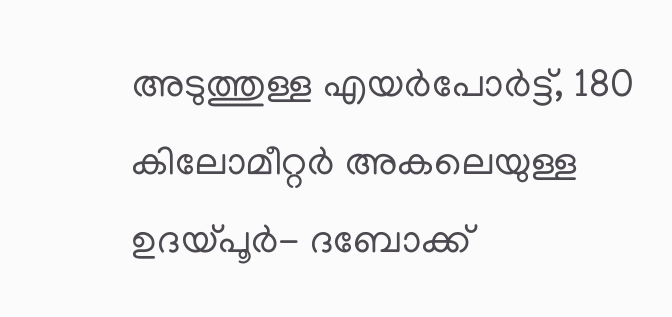അടുത്തുള്ള എയര്‍പോര്‍ട്ട്, 180 കിലോമീറ്റര്‍ അകലെയുള്ള ഉദയ്പൂര്‍- ദബോക്ക്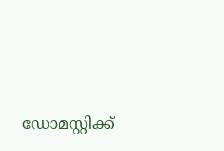ഡോമസ്റ്റിക്ക്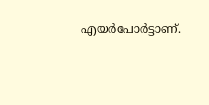എയര്‍പോര്‍ട്ടാണ്.